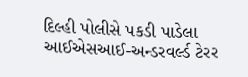દિલ્હી પોલીસે પકડી પાડેલા આઈએસઆઈ-અન્ડરવર્લ્ડ ટેરર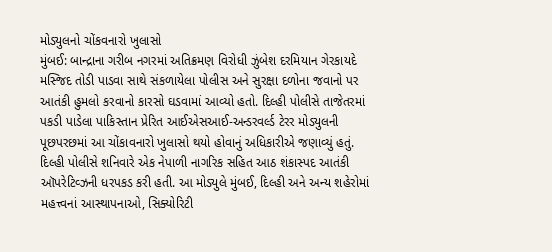મોડ્યુલનો ચોંકવનારો ખુલાસો
મુંબઈ: બાન્દ્રાના ગરીબ નગરમાં અતિક્રમણ વિરોધી ઝુંબેશ દરમિયાન ગેરકાયદે મસ્જિદ તોડી પાડવા સાથે સંકળાયેલા પોલીસ અને સુરક્ષા દળોના જવાનો પર આતંકી હુમલો કરવાનો કારસો ઘડવામાં આવ્યો હતો. દિલ્હી પોલીસે તાજેતરમાં પકડી પાડેલા પાકિસ્તાન પ્રેરિત આઈએસઆઈ-અન્ડરવર્લ્ડ ટેરર મોડ્યુલની પૂછપરછમાં આ ચોંકાવનારો ખુલાસો થયો હોવાનું અધિકારીએ જણાવ્યું હતું.
દિલ્હી પોલીસે શનિવારે એક નેપાળી નાગરિક સહિત આઠ શંકાસ્પદ આતંકી ઑપરેટિવ્ઝની ધરપકડ કરી હતી. આ મોડ્યુલે મુંબઈ, દિલ્હી અને અન્ય શહેરોમાં મહત્ત્વનાં આસ્થાપનાઓ, સિક્યોરિટી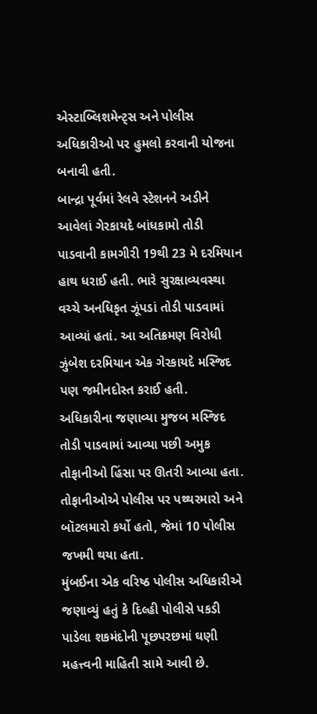એસ્ટાબ્લિશમેન્ટ્સ અને પોલીસ અધિકારીઓ પર હુમલો કરવાની યોજના બનાવી હતી.
બાન્દ્રા પૂર્વમાં રેલવે સ્ટેશનને અડીને આવેલાં ગેરકાયદે બાંધકામો તોડી પાડવાની કામગીરી 19થી 23 મે દરમિયાન હાથ ધરાઈ હતી. ભારે સુરક્ષાવ્યવસ્થા વચ્ચે અનધિકૃત ઝૂંપડાં તોડી પાડવામાં આવ્યાં હતાં. આ અતિક્રમણ વિરોધી ઝુંબેશ દરમિયાન એક ગેરકાયદે મસ્જિદ પણ જમીનદોસ્ત કરાઈ હતી.
અધિકારીના જણાવ્યા મુજબ મસ્જિદ તોડી પાડવામાં આવ્યા પછી અમુક તોફાનીઓ હિંસા પર ઊતરી આવ્યા હતા. તોફાનીઓએ પોલીસ પર પથ્થરમારો અને બૉટલમારો કર્યો હતો, જેમાં 10 પોલીસ જખમી થયા હતા.
મુંબઈના એક વરિષ્ઠ પોલીસ અધિકારીએ જણાવ્યું હતું કે દિલ્હી પોલીસે પકડી પાડેલા શકમંદોની પૂછપરછમાં ઘણી મહત્ત્વની માહિતી સામે આવી છે.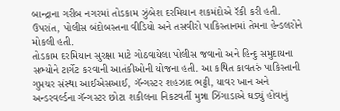બાન્દ્રાના ગરીબ નગરમાં તોડકામ ઝુંબેશ દરમિયાન શકમંદોએ રૅકી કરી હતી. ઉપરાંત, પોલીસ બંદોબસ્તના વીડિયો અને તસવીરો પાકિસ્તાનમાં તેમના હેન્ડલરોને મોકલી હતી.
તોડકામ દરમિયાન સુરક્ષા માટે ગોઠવાયેલા પોલીસ જવાનો અને હિન્દુ સમુદાયના સભ્યોને ટાર્ગેટ કરવાની આતંકીઓની યોજના હતી. આ કથિત કાવતરું પાકિસ્તાની ગુપ્તચર સંસ્થા આઈએસઆઈ, ગૅન્ગસ્ટર શહઝાદ ભટ્ટી, યાવર ખાન અને અન્ડરવર્લ્ડના ગૅન્ગસ્ટર છોટા શકીલના નિકટવર્તી મુન્ના ઝિંગાડાએ ઘડ્યું હોવાનું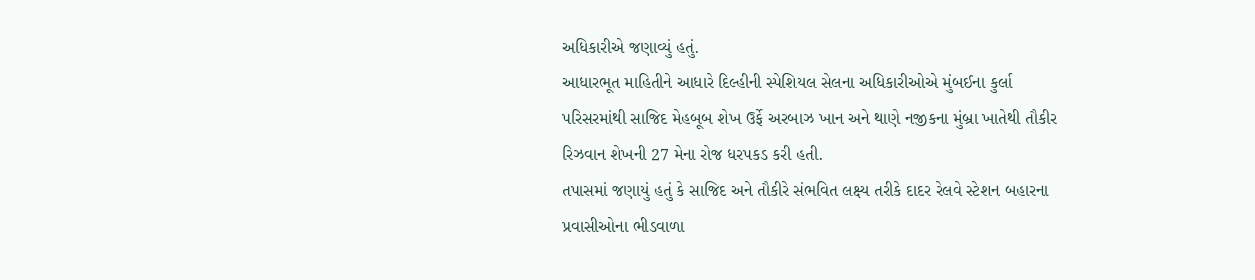અધિકારીએ જણાવ્યું હતું.
આધારભૂત માહિતીને આધારે દિલ્હીની સ્પેશિયલ સેલના અધિકારીઓએ મુંબઈના કુર્લા પરિસરમાંથી સાજિદ મેહબૂબ શેખ ઉર્ફે અરબાઝ ખાન અને થાણે નજીકના મુંબ્રા ખાતેથી તૌકીર રિઝવાન શેખની 27 મેના રોજ ધરપકડ કરી હતી.
તપાસમાં જણાયું હતું કે સાજિદ અને તૌકીરે સંભવિત લક્ષ્ય તરીકે દાદર રેલવે સ્ટેશન બહારના પ્રવાસીઓના ભીડવાળા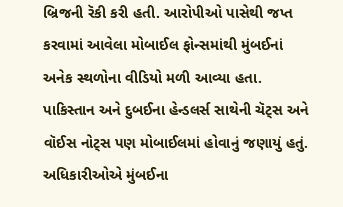બ્રિજની રૅકી કરી હતી. આરોપીઓ પાસેથી જપ્ત કરવામાં આવેલા મોબાઈલ ફોન્સમાંથી મુંબઈનાં અનેક સ્થળોના વીડિયો મળી આવ્યા હતા. પાકિસ્તાન અને દુબઈના હેન્ડલર્સ સાથેની ચૅટ્સ અને વૉઈસ નોટ્સ પણ મોબાઈલમાં હોવાનું જણાયું હતું.
અધિકારીઓએ મુંબઈના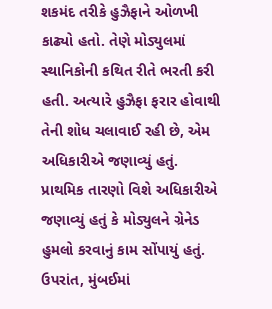શકમંદ તરીકે હુઝૈફાને ઓળખી કાઢ્યો હતો. તેણે મોડ્યુલમાં સ્થાનિકોની કથિત રીતે ભરતી કરી હતી. અત્યારે હુઝૈફા ફરાર હોવાથી તેની શોધ ચલાવાઈ રહી છે, એમ અધિકારીએ જણાવ્યું હતું.
પ્રાથમિક તારણો વિશે અધિકારીએ જણાવ્યું હતું કે મોડ્યુલને ગ્રેનેડ હુમલો કરવાનું કામ સોંપાયું હતું. ઉપરાંત, મુંબઈમાં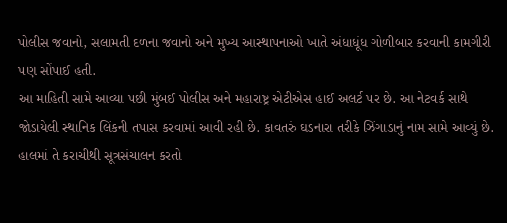પોલીસ જવાનો, સલામતી દળના જવાનો અને મુખ્ય આસ્થાપનાઓ ખાતે અંધાધૂંધ ગોળીબાર કરવાની કામગીરી પણ સોંપાઈ હતી.
આ માહિતી સામે આવ્યા પછી મુંબઈ પોલીસ અને મહારાષ્ટ્ર એટીએસ હાઈ અલર્ટ પર છે. આ નેટવર્ક સાથે જોડાયેલી સ્થાનિક લિંકની તપાસ કરવામાં આવી રહી છે. કાવતરું ઘડનારા તરીકે ઝિંગાડાનું નામ સામે આવ્યું છે. હાલમાં તે કરાચીથી સૂત્રસંચાલન કરતો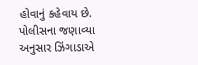હોવાનું કહેવાય છે.
પોલીસના જણાવ્યા અનુસાર ઝિંગાડાએ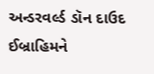અન્ડરવર્લ્ડ ડૉન દાઉદ ઈબ્રાહિમને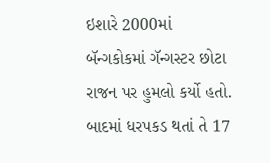ઇશારે 2000માં બૅન્ગકોકમાં ગૅન્ગસ્ટર છોટા રાજન પર હુમલો કર્યો હતો. બાદમાં ધરપકડ થતાં તે 17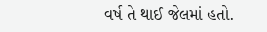વર્ષ તે થાઈ જેલમાં હતો.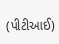(પીટીઆઈ)